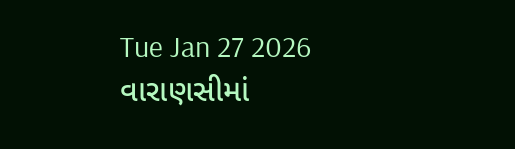Tue Jan 27 2026
વારાણસીમાં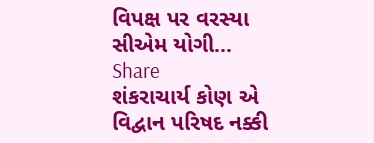વિપક્ષ પર વરસ્યા સીએમ યોગી...
Share
શંકરાચાર્ય કોણ એ વિદ્વાન પરિષદ નક્કી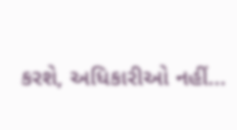કરશે, અધિકારીઓ નહીં...